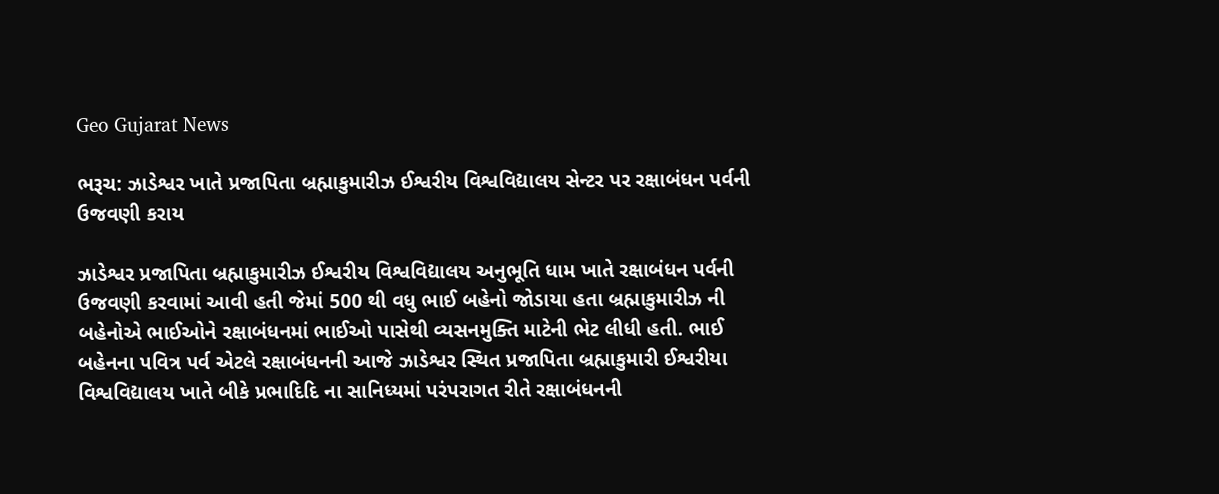Geo Gujarat News

ભરૂચ: ઝાડેશ્વર ખાતે પ્રજાપિતા બ્રહ્માકુમારીઝ ઈશ્વરીય વિશ્વવિદ્યાલય સેન્ટર પર રક્ષાબંધન પર્વની ઉજવણી કરાય

ઝાડેશ્વર પ્રજાપિતા બ્રહ્માકુમારીઝ ઈશ્વરીય વિશ્વવિદ્યાલય અનુભૂતિ ધામ ખાતે રક્ષાબંધન પર્વની ઉજવણી કરવામાં આવી હતી જેમાં 500 થી વધુ ભાઈ બહેનો જોડાયા હતા બ્રહ્માકુમારીઝ ની બહેનોએ ભાઈઓને રક્ષાબંધનમાં ભાઈઓ પાસેથી વ્યસનમુક્તિ માટેની ભેટ લીધી હતી. ભાઈ બહેનના પવિત્ર પર્વ એટલે રક્ષાબંધનની આજે ઝાડેશ્વર સ્થિત પ્રજાપિતા બ્રહ્માકુમારી ઈશ્વરીયા વિશ્વવિદ્યાલય ખાતે બીકે પ્રભાદિદિ ના સાનિધ્યમાં પરંપરાગત રીતે રક્ષાબંધનની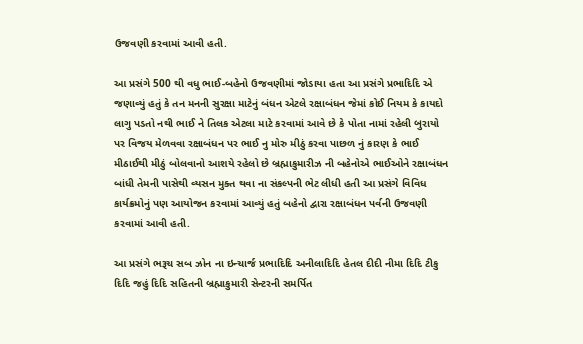ઉજવણી કરવામાં આવી હતી.

આ પ્રસંગે 500 થી વધુ ભાઈ-બહેનો ઉજવણીમાં જોડાયા હતા આ પ્રસંગે પ્રભાદિદિ એ જણાવ્યું હતું કે તન મનની સુરક્ષા માટેનું બંધન એટલે રક્ષાબંધન જેમાં કોઈ નિયમ કે કાયદો લાગુ પડતો નથી ભાઈ ને તિલક એટલા માટે કરવામાં આવે છે કે પોતા નામાં રહેલી બુરાયો પર વિજય મેળવવા રક્ષાબંધન પર ભાઈ નુ મોરુ મીઠું કરવા પાછળ નું કારણ કે ભાઈ મીઠાઈથી મીઠું બોલવાનો આશયે રહેલો છે બ્રહ્માકુમારીઝ ની બહેનોએ ભાઈઓને રક્ષાબંધન બાંધી તેમની પાસેથી વ્યસન મુક્ત થવા ના સંકલ્પની ભેટ લીધી હતી આ પ્રસંગે વિવિધ કાર્યક્રમોનું પણ આયોજન કરવામાં આવ્યું હતું બહેનો દ્વારા રક્ષાબંધન પર્વની ઉજવણી કરવામાં આવી હતી.

આ પ્રસંગે ભરૂચ સબ ઝોન ના ઇન્ચાર્જ પ્રભાદિદિ અનીલાદિદિ હેતલ દીદી નીમા દિદિ ટીકુ દિદિ જહું દિદિ સહિતની બ્રહ્માકુમારી સેન્ટરની સમર્પિત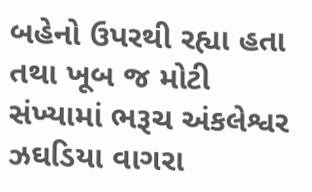બહેનો ઉપરથી રહ્યા હતા તથા ખૂબ જ મોટી સંખ્યામાં ભરૂચ અંકલેશ્વર ઝઘડિયા વાગરા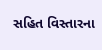સહિત વિસ્તારના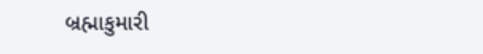બ્રહ્માકુમારી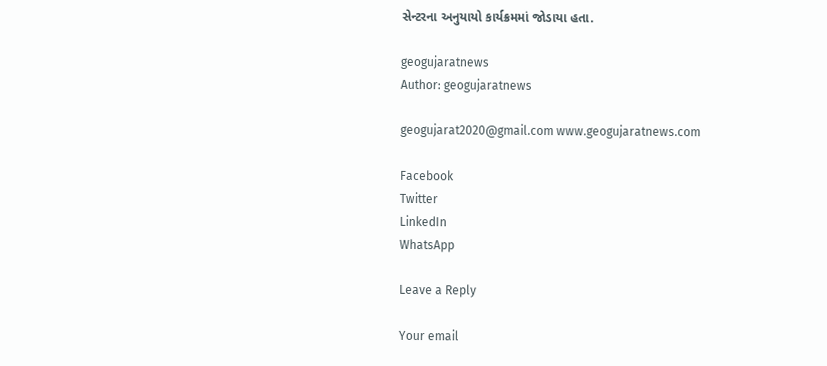સેન્ટરના અનુયાયો કાર્યક્રમમાં જોડાયા હતા.

geogujaratnews
Author: geogujaratnews

geogujarat2020@gmail.com www.geogujaratnews.com

Facebook
Twitter
LinkedIn
WhatsApp

Leave a Reply

Your email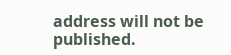address will not be published.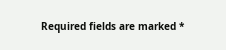Required fields are marked *